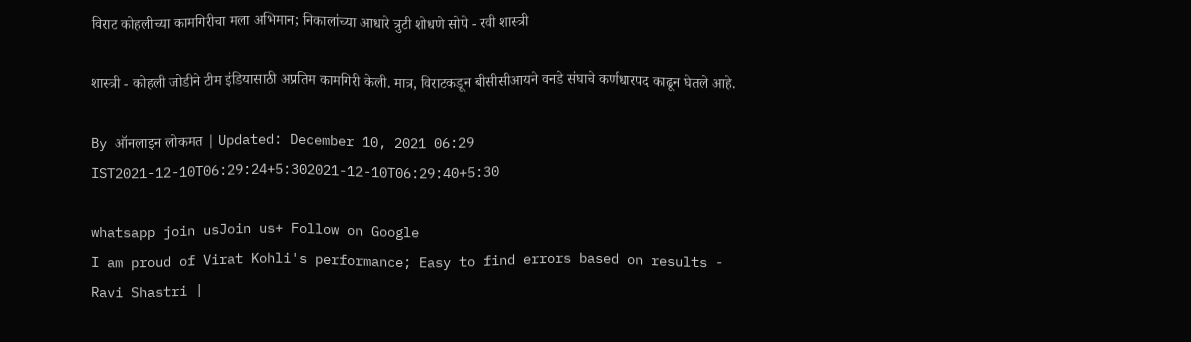विराट कोहलीच्या कामगिरीचा मला अभिमान; निकालांच्या आधारे त्रुटी शोधणे सोपे - रवी शास्त्री

शास्त्री - कोहली जोडीने टीम इंडियासाठी अप्रतिम कामगिरी केली. मात्र, विराटकडून बीसीसीआयने वनडे संघाचे कर्णधारपद काढून घेतले आहे.

By ऑनलाइन लोकमत | Updated: December 10, 2021 06:29 IST2021-12-10T06:29:24+5:302021-12-10T06:29:40+5:30

whatsapp join usJoin us+ Follow on Google
I am proud of Virat Kohli's performance; Easy to find errors based on results - Ravi Shastri |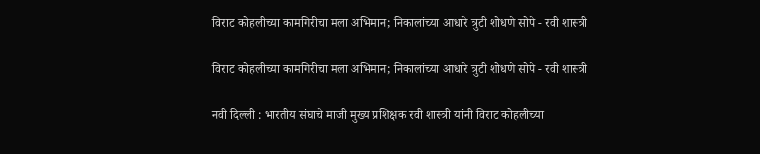विराट कोहलीच्या कामगिरीचा मला अभिमान; निकालांच्या आधारे त्रुटी शोधणे सोपे - रवी शास्त्री

विराट कोहलीच्या कामगिरीचा मला अभिमान; निकालांच्या आधारे त्रुटी शोधणे सोपे - रवी शास्त्री

नवी दिल्ली : भारतीय संघाचे माजी मुख्य प्रशिक्षक रवी शास्त्री यांनी विराट कोहलीच्या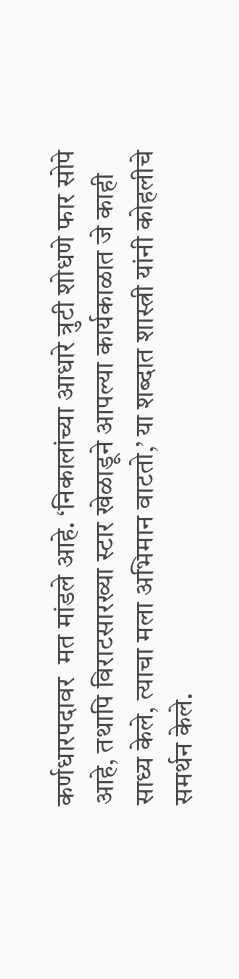कर्णधारपदावर  मत मांडले आहे. ‘निकालांच्या आधारे त्रुटी शोधणे फार सोपे आहे, तथापि विराटसारख्या स्टार खेळाडूने आपल्या कार्यकाळात जे काही साध्य केले, त्याचा मला अभिमान वाटतो,’ या शब्दात शास्त्री यांनी कोहलीचे समर्थन केले.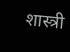शास्त्री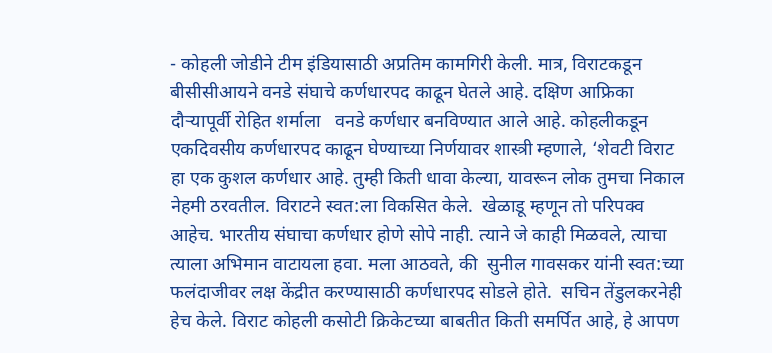- कोहली जोडीने टीम इंडियासाठी अप्रतिम कामगिरी केली. मात्र, विराटकडून बीसीसीआयने वनडे संघाचे कर्णधारपद काढून घेतले आहे. दक्षिण आफ्रिका दौऱ्यापूर्वी रोहित शर्माला   वनडे कर्णधार बनविण्यात आले आहे. कोहलीकडून एकदिवसीय कर्णधारपद काढून घेण्याच्या निर्णयावर शास्त्री म्हणाले, ‘शेवटी विराट हा एक कुशल कर्णधार आहे. तुम्ही किती धावा केल्या, यावरून लोक तुमचा निकाल नेहमी ठरवतील. विराटने स्वत:ला विकसित केले.  खेळाडू म्हणून तो परिपक्व आहेच. भारतीय संघाचा कर्णधार होणे सोपे नाही. त्याने जे काही मिळवले, त्याचा त्याला अभिमान वाटायला हवा. मला आठवते, की  सुनील गावसकर यांनी स्वत:च्या फलंदाजीवर लक्ष केंद्रीत करण्यासाठी कर्णधारपद सोडले होते.  सचिन तेंडुलकरनेही हेच केले. विराट कोहली कसोटी क्रिकेटच्या बाबतीत किती समर्पित आहे, हे आपण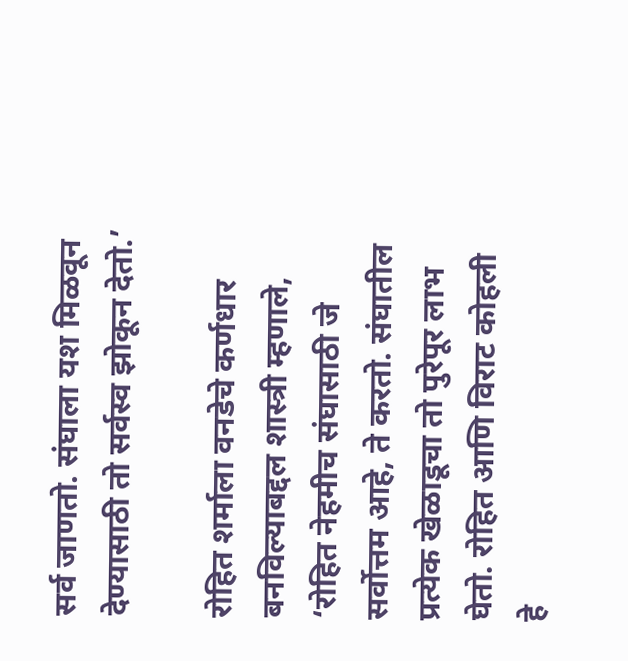सर्व जाणतो. संघाला यश मिळवून देण्यासाठी तो सर्वस्व झोकून देतो.’

रोहित शर्माला वनडेचे कर्णधार बनविल्याबद्दल शास्त्री म्हणाले, ‘रोहित नेहमीच संघासाठी जे सर्वोत्तम आहे, ते करतो. संघातील प्रत्येक खेळाडूचा तो पुरेपूर लाभ घेतो. रोहित आणि विराट कोहली हे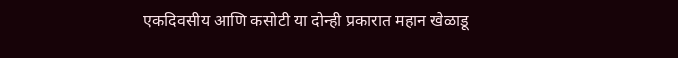एकदिवसीय आणि कसोटी या दोन्ही प्रकारात महान खेळाडू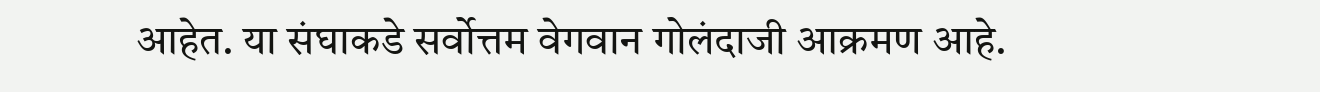आहेत. या संघाकडे सर्वोत्तम वेगवान गोलंदाजी आक्रमण आहे.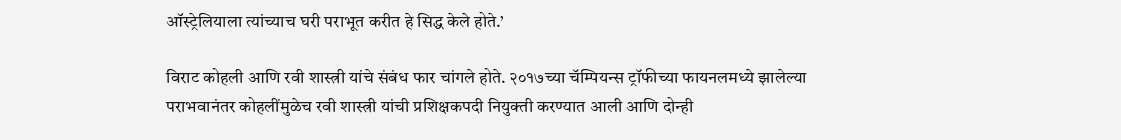ऑस्ट्रेलियाला त्यांच्याच घरी पराभूत करीत हे सिद्ध केले होते.’

विराट कोहली आणि रवी शास्त्री यांचे संबंध फार चांगले होते. २०१७च्या चॅम्पियन्स ट्रॉफीच्या फायनलमध्ये झालेल्या पराभवानंतर कोहलींमुळेच रवी शास्त्री यांची प्रशिक्षकपदी नियुक्ती करण्यात आली आणि दोन्ही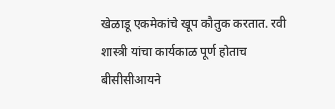खेळाडू एकमेकांचे खूप कौतुक करतात. रवी शास्त्री यांचा कार्यकाळ पूर्ण होताच बीसीसीआयने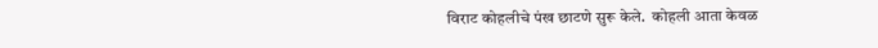विराट कोहलीचे पंख छाटणे सुरू केले.  कोहली आता केवळ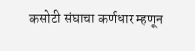कसोटी संघाचा कर्णधार म्हणून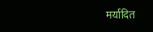मर्यादित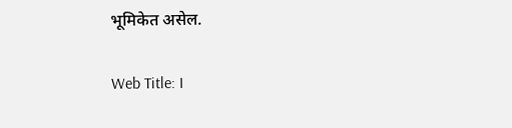भूमिकेत असेल.

Web Title: I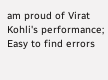am proud of Virat Kohli's performance; Easy to find errors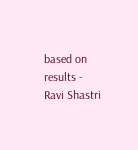based on results - Ravi Shastri